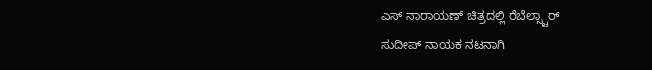ಎಸ್ ನಾರಾಯಣ್ ಚಿತ್ರದಲ್ಲಿ ರೆಬೆಲ್ಸ್ಟಾರ್
ಸುದೀಪ್ ನಾಯಕ ನಟನಾಗಿ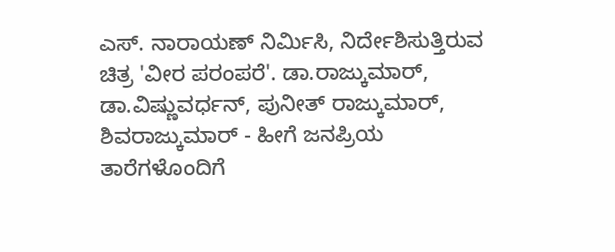ಎಸ್. ನಾರಾಯಣ್ ನಿರ್ಮಿಸಿ, ನಿರ್ದೇಶಿಸುತ್ತಿರುವ ಚಿತ್ರ 'ವೀರ ಪರಂಪರೆ'. ಡಾ.ರಾಜ್ಕುಮಾರ್, ಡಾ.ವಿಷ್ಣುವರ್ಧನ್, ಪುನೀತ್ ರಾಜ್ಕುಮಾರ್, ಶಿವರಾಜ್ಕುಮಾರ್ - ಹೀಗೆ ಜನಪ್ರಿಯ ತಾರೆಗಳೊಂದಿಗೆ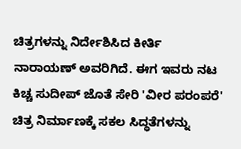ಚಿತ್ರಗಳನ್ನು ನಿರ್ದೇಶಿಸಿದ ಕೀರ್ತಿ ನಾರಾಯಣ್ ಅವರಿಗಿದೆ. ಈಗ ಇವರು ನಟ ಕಿಚ್ಚ ಸುದೀಪ್ ಜೊತೆ ಸೇರಿ 'ವೀರ ಪರಂಪರೆ' ಚಿತ್ರ ನಿರ್ಮಾಣಕ್ಕೆ ಸಕಲ ಸಿದ್ಧತೆಗಳನ್ನು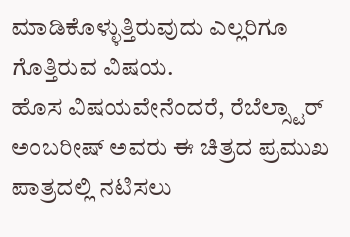ಮಾಡಿಕೊಳ್ಳುತ್ತಿರುವುದು ಎಲ್ಲರಿಗೂ ಗೊತ್ತಿರುವ ವಿಷಯ.
ಹೊಸ ವಿಷಯವೇನೆಂದರೆ, ರೆಬೆಲ್ಸ್ಟಾರ್ ಅಂಬರೀಷ್ ಅವರು ಈ ಚಿತ್ರದ ಪ್ರಮುಖ ಪಾತ್ರದಲ್ಲಿ ನಟಿಸಲು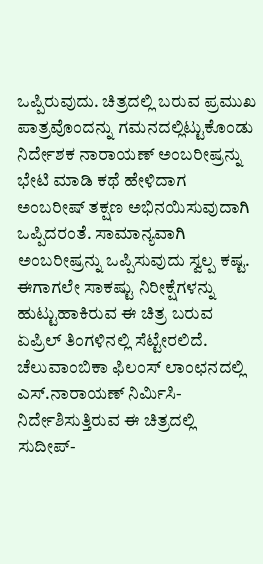ಒಪ್ಪಿರುವುದು. ಚಿತ್ರದಲ್ಲಿ ಬರುವ ಪ್ರಮುಖ ಪಾತ್ರವೊಂದನ್ನು ಗಮನದಲ್ಲಿಟ್ಟುಕೊಂಡು ನಿರ್ದೇಶಕ ನಾರಾಯಣ್ ಅಂಬರೀಷ್ರನ್ನು ಭೇಟಿ ಮಾಡಿ ಕಥೆ ಹೇಳಿದಾಗ ಅಂಬರೀಷ್ ತಕ್ಷಣ ಅಭಿನಯಿಸುವುದಾಗಿ ಒಪ್ಪಿದರಂತೆ. ಸಾಮಾನ್ಯವಾಗಿ ಅಂಬರೀಷ್ರನ್ನು ಒಪ್ಪಿಸುವುದು ಸ್ವಲ್ಪ ಕಷ್ಟ. ಈಗಾಗಲೇ ಸಾಕಷ್ಟು ನಿರೀಕ್ಷೆಗಳನ್ನು ಹುಟ್ಟುಹಾಕಿರುವ ಈ ಚಿತ್ರ ಬರುವ ಏಪ್ರಿಲ್ ತಿಂಗಳಿನಲ್ಲಿ ಸೆಟ್ಟೇರಲಿದೆ.
ಚೆಲುವಾಂಬಿಕಾ ಫಿಲಂಸ್ ಲಾಂಛನದಲ್ಲಿ ಎಸ್.ನಾರಾಯಣ್ ನಿರ್ಮಿಸಿ-ನಿರ್ದೇಶಿಸುತ್ತಿರುವ ಈ ಚಿತ್ರದಲ್ಲಿ ಸುದೀಪ್-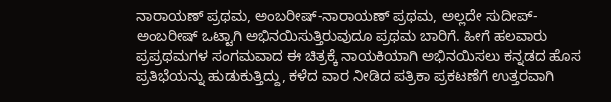ನಾರಾಯಣ್ ಪ್ರಥಮ, ಅಂಬರೀಷ್-ನಾರಾಯಣ್ ಪ್ರಥಮ, ಅಲ್ಲದೇ ಸುದೀಪ್-ಅಂಬರೀಷ್ ಒಟ್ಟಾಗಿ ಅಭಿನಯಿಸುತ್ತಿರುವುದೂ ಪ್ರಥಮ ಬಾರಿಗೆ. ಹೀಗೆ ಹಲವಾರು ಪ್ರಪ್ರಥಮಗಳ ಸಂಗಮವಾದ ಈ ಚಿತ್ರಕ್ಕೆ ನಾಯಕಿಯಾಗಿ ಅಭಿನಯಿಸಲು ಕನ್ನಡದ ಹೊಸ ಪ್ರತಿಭೆಯನ್ನು ಹುಡುಕುತ್ತಿದ್ದು, ಕಳೆದ ವಾರ ನೀಡಿದ ಪತ್ರಿಕಾ ಪ್ರಕಟಣೆಗೆ ಉತ್ತರವಾಗಿ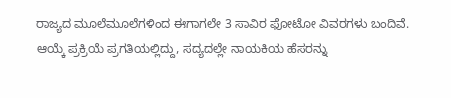ರಾಜ್ಯದ ಮೂಲೆಮೂಲೆಗಳಿಂದ ಈಗಾಗಲೇ 3 ಸಾವಿರ ಫೋಟೋ ವಿವರಗಳು ಬಂದಿವೆ. ಆಯ್ಕೆ ಪ್ರಕ್ರಿಯೆ ಪ್ರಗತಿಯಲ್ಲಿದ್ದು, ಸದ್ಯದಲ್ಲೇ ನಾಯಕಿಯ ಹೆಸರನ್ನು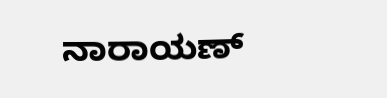ನಾರಾಯಣ್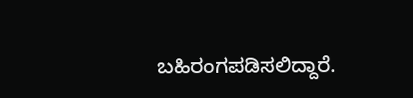ಬಹಿರಂಗಪಡಿಸಲಿದ್ದಾರೆ.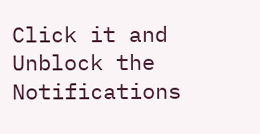Click it and Unblock the Notifications